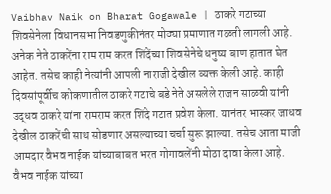Vaibhav Naik on Bharat Gogawale | ठाकरे गटाच्या शिवसेनेला विधानसभा निवडणुकीनंतर मोठ्या प्रमाणात गळती लागली आहे. अनेक नेते ठाकरेंना राम राम करत शिंदेंच्या शिवसेनेचे धनुष्य बाण हातात घेत आहेत. तसेच काही नेत्यांनी आपली नाराजी देखील व्यक्त केली आहे. काही दिवसांपूर्वीच कोकणातील ठाकरे गटाचे बडे नेते असलेले राजन साळवी यांनी उद्धव ठाकरे यांना रामराम करत शिंदे गटात प्रवेश केला. यानंतर भास्कर जाधव देखील ठाकरेंची साथ सोडणार असल्याच्या चर्चा सुरू झाल्या. तसेच आता माजी आमदार वैभव नाईक यांच्याबाबत भरत गोगावलेंनी मोठा दावा केला आहे. वैभव नाईक यांच्या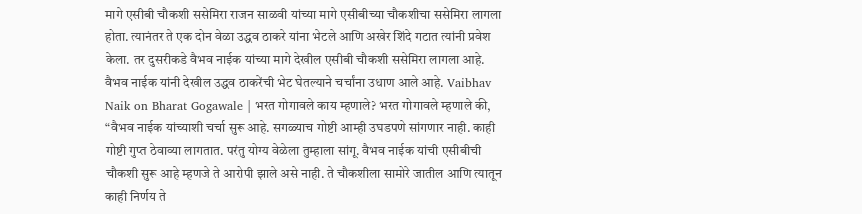मागे एसीबी चौकशी ससेमिरा राजन साळवी यांच्या मागे एसीबीच्या चौकशीचा ससेमिरा लागला होता. त्यानंतर ते एक दोन वेळा उद्धव ठाकरे यांना भेटले आणि अखेर शिंदे गटात त्यांनी प्रवेश केला. तर दुसरीकडे वैभव नाईक यांच्या मागे देखील एसीबी चौकशी ससेमिरा लागला आहे. वैभव नाईक यांनी देखील उद्धव ठाकरेंची भेट घेतल्याने चर्चांना उधाण आले आहे. Vaibhav Naik on Bharat Gogawale | भरत गोगावले काय म्हणाले? भरत गोगावले म्हणाले की, “वैभव नाईक यांच्याशी चर्चा सुरू आहे. सगळ्याच गोष्टी आम्ही उघडपणे सांगणार नाही. काही गोष्टी गुप्त ठेवाव्या लागतात. परंतु योग्य वेळेला तुम्हाला सांगू. वैभव नाईक यांची एसीबीची चौकशी सुरू आहे म्हणजे ते आरोपी झाले असे नाही. ते चौकशीला सामोरे जातील आणि त्यातून काही निर्णय ते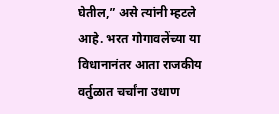घेतील,” असे त्यांनी म्हटले आहे. भरत गोगावलेंच्या या विधानानंतर आता राजकीय वर्तुळात चर्चांना उधाण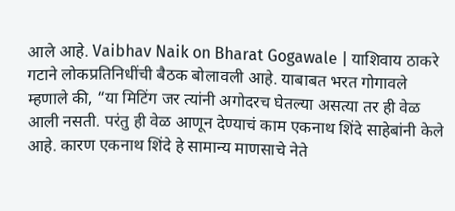आले आहे. Vaibhav Naik on Bharat Gogawale | याशिवाय ठाकरे गटाने लोकप्रतिनिधींची बैठक बोलावली आहे. याबाबत भरत गोगावले म्हणाले की, “या मिटिंग जर त्यांनी अगोदरच घेतल्या असत्या तर ही वेळ आली नसती. परंतु ही वेळ आणून देण्याचं काम एकनाथ शिंदे साहेबांनी केले आहे. कारण एकनाथ शिंदे हे सामान्य माणसाचे नेते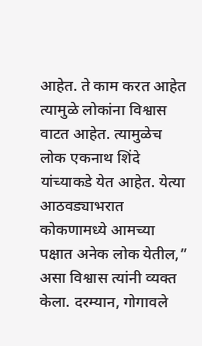आहेत. ते काम करत आहेत त्यामुळे लोकांना विश्वास वाटत आहेत. त्यामुळेच लोक एकनाथ शिंदे यांच्याकडे येत आहेत. येत्या आठवड्याभरात कोकणामध्ये आमच्या पक्षात अनेक लोक येतील,” असा विश्वास त्यांनी व्यक्त केला. दरम्यान, गोगावले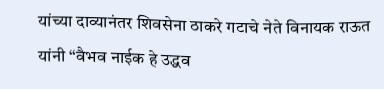यांच्या दाव्यानंतर शिवसेना ठाकरे गटाचे नेते विनायक राऊत यांनी “वैभव नाईक हे उद्धव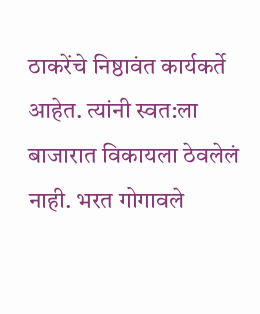ठाकरेंचे निष्ठावंत कार्यकर्ते आहेत. त्यांनी स्वत:ला बाजारात विकायला ठेवलेलं नाही. भरत गोगावले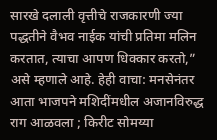सारखे दलाली वृत्तीचे राजकारणी ज्या पद्धतीने वैभव नाईक यांची प्रतिमा मलिन करतात, त्याचा आपण धिक्कार करतो,” असे म्हणाले आहे. हेही वाचा: मनसेनंतर आता भाजपने मशिदींमधील अजानविरुद्ध राग आळवला ; किरीट सोमय्या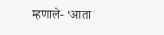म्हणाले- ‘आता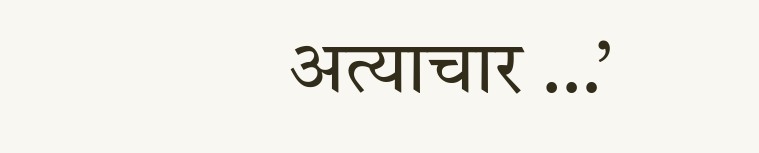अत्याचार …’